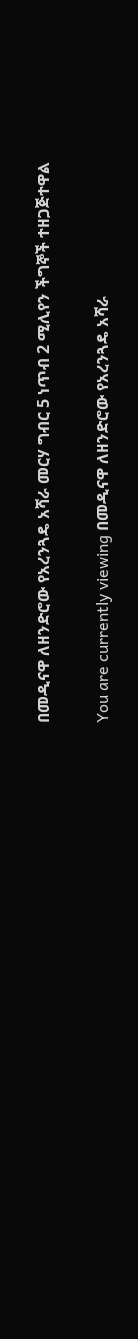በመዲናዋ ለዘንድሮው የአረንጓዴ አሻራ መርሃ ግብር 5 ነጥብ 2 ሚሊየን ችግኞች ተዘጋጅተዋል

You are currently viewing በመዲናዋ ለዘንድሮው የአረንጓዴ አሻራ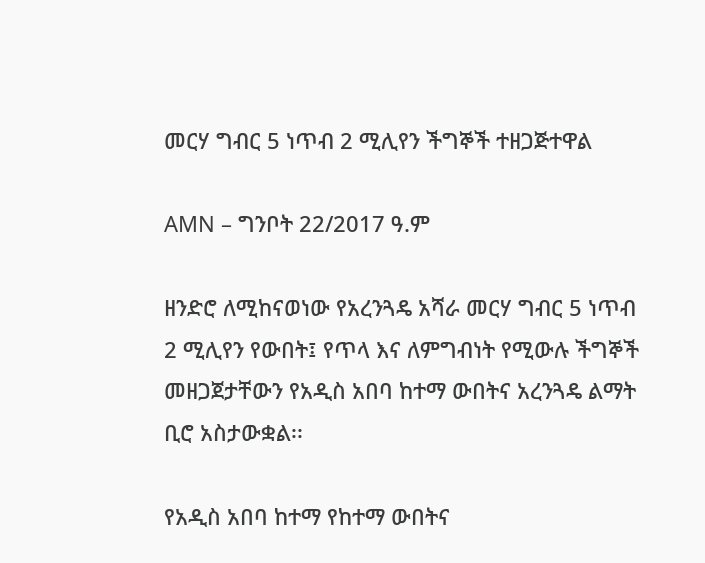መርሃ ግብር 5 ነጥብ 2 ሚሊየን ችግኞች ተዘጋጅተዋል

AMN – ግንቦት 22/2017 ዓ.ም

ዘንድሮ ለሚከናወነው የአረንጓዴ አሻራ መርሃ ግብር 5 ነጥብ 2 ሚሊየን የውበት፤ የጥላ እና ለምግብነት የሚውሉ ችግኞች መዘጋጀታቸውን የአዲስ አበባ ከተማ ውበትና አረንጓዴ ልማት ቢሮ አስታውቋል፡፡

የአዲስ አበባ ከተማ የከተማ ውበትና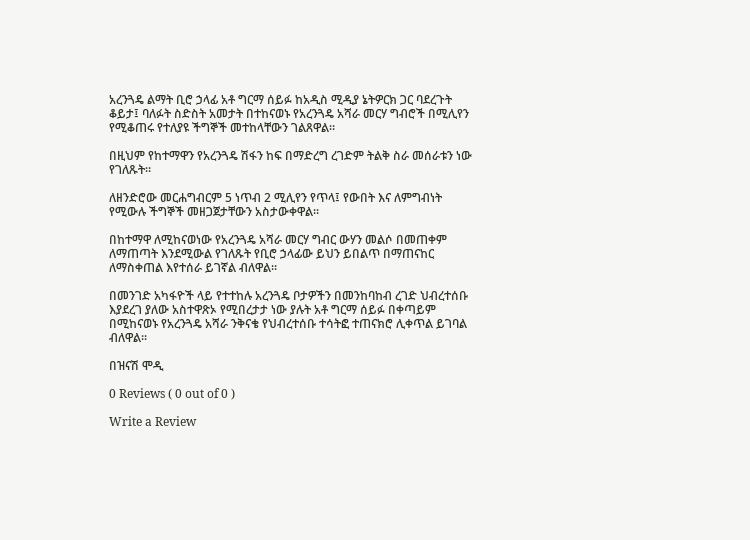አረንጓዴ ልማት ቢሮ ኃላፊ አቶ ግርማ ሰይፉ ከአዲስ ሚዲያ ኔትዎርክ ጋር ባደረጉት ቆይታ፤ ባለፉት ስድስት አመታት በተከናወኑ የአረንጓዴ አሻራ መርሃ ግብሮች በሚሊየን የሚቆጠሩ የተለያዩ ችግኞች መተከላቸውን ገልጸዋል።

በዚህም የከተማዋን የአረንጓዴ ሽፋን ከፍ በማድረግ ረገድም ትልቅ ስራ መሰራቱን ነው የገለጹት።

ለዘንድሮው መርሐግብርም 5 ነጥብ 2 ሚሊየን የጥላ፤ የውበት እና ለምግብነት የሚውሉ ችግኞች መዘጋጀታቸውን አስታውቀዋል፡፡

በከተማዋ ለሚከናወነው የአረንጓዴ አሻራ መርሃ ግብር ውሃን መልሶ በመጠቀም ለማጠጣት እንደሚውል የገለጹት የቢሮ ኃላፊው ይህን ይበልጥ በማጠናከር ለማስቀጠል እየተሰራ ይገኛል ብለዋል፡፡

በመንገድ አካፋዮች ላይ የተተከሉ አረንጓዴ ቦታዎችን በመንከባከብ ረገድ ህብረተሰቡ እያደረገ ያለው አስተዋጽኦ የሚበረታታ ነው ያሉት አቶ ግርማ ሰይፉ በቀጣይም በሚከናወኑ የአረንጓዴ አሻራ ንቅናቄ የህብረተሰቡ ተሳትፎ ተጠናክሮ ሊቀጥል ይገባል ብለዋል፡፡

በዝናሽ ሞዲ

0 Reviews ( 0 out of 0 )

Write a Review